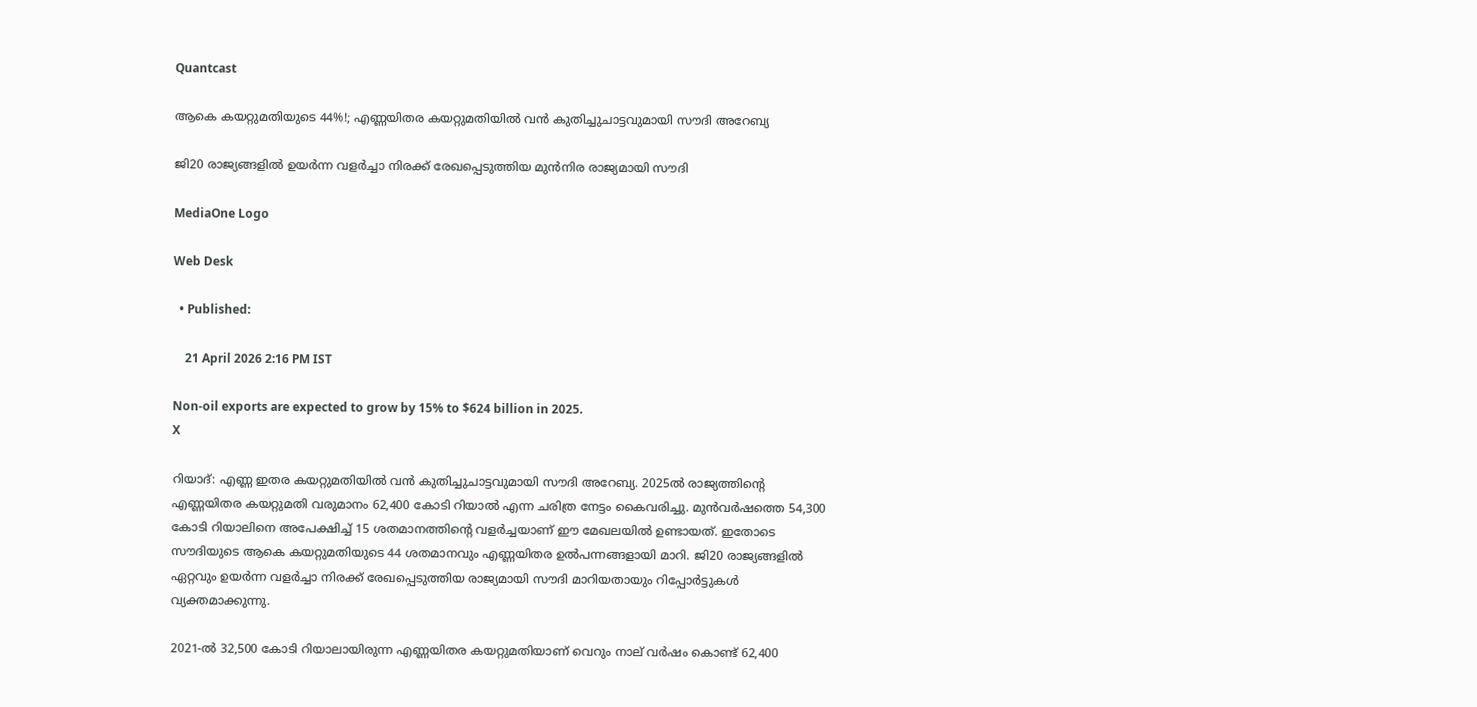Quantcast

ആകെ കയറ്റുമതിയുടെ 44%!; എണ്ണയിതര കയറ്റുമതിയിൽ വൻ കുതിച്ചുചാട്ടവുമായി സൗദി അറേബ്യ

ജി20 രാജ്യങ്ങളിൽ ഉയർന്ന വളർച്ചാ നിരക്ക് രേഖപ്പെടുത്തിയ മുൻനിര രാജ്യമായി സൗദി

MediaOne Logo

Web Desk

  • Published:

    21 April 2026 2:16 PM IST

Non-oil exports are expected to grow by 15% to $624 billion in 2025.
X

റിയാദ്: എണ്ണ ഇതര കയറ്റുമതിയിൽ വൻ കുതിച്ചുചാട്ടവുമായി സൗദി അറേബ്യ. 2025ൽ രാജ്യത്തിന്റെ എണ്ണയിതര കയറ്റുമതി വരുമാനം 62,400 കോടി റിയാൽ എന്ന ചരിത്ര നേട്ടം കൈവരിച്ചു. മുൻവർഷത്തെ 54,300 കോടി റിയാലിനെ അപേക്ഷിച്ച് 15 ശതമാനത്തിന്റെ വളർച്ചയാണ് ഈ മേഖലയിൽ ഉണ്ടായത്. ഇതോടെ സൗദിയുടെ ആകെ കയറ്റുമതിയുടെ 44 ശതമാനവും എണ്ണയിതര ഉൽപന്നങ്ങളായി മാറി. ജി20 രാജ്യങ്ങളിൽ ഏറ്റവും ഉയർന്ന വളർച്ചാ നിരക്ക് രേഖപ്പെടുത്തിയ രാജ്യമായി സൗദി മാറിയതായും റിപ്പോർട്ടുകൾ വ്യക്തമാക്കുന്നു.

2021-ൽ 32,500 കോടി റിയാലായിരുന്ന എണ്ണയിതര കയറ്റുമതിയാണ് വെറും നാല് വർഷം കൊണ്ട് 62,400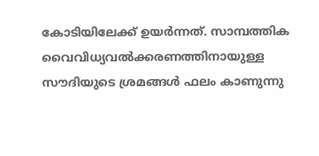കോടിയിലേക്ക് ഉയർന്നത്. സാമ്പത്തിക വൈവിധ്യവൽക്കരണത്തിനായുള്ള സൗദിയുടെ ശ്രമങ്ങൾ ഫലം കാണുന്നു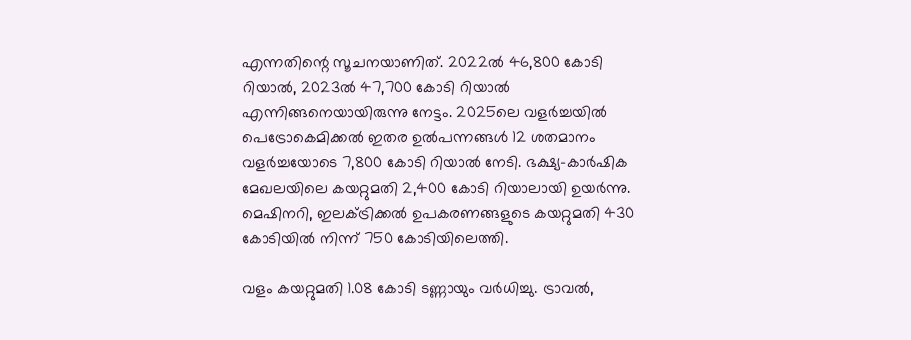എന്നതിന്റെ സൂചനയാണിത്. 2022ൽ 46,800 കോടി റിയാൽ, 2023ൽ 47,700 കോടി റിയാൽ എന്നിങ്ങനെയായിരുന്നു നേട്ടം. 2025ലെ വളർച്ചയിൽ പെട്രോകെമിക്കൽ ഇതര ഉൽപന്നങ്ങൾ 12 ശതമാനം വളർച്ചയോടെ 7,800 കോടി റിയാൽ നേടി. ഭക്ഷ്യ-കാർഷിക മേഖലയിലെ കയറ്റുമതി 2,400 കോടി റിയാലായി ഉയർന്നു. മെഷിനറി, ഇലക്ട്രിക്കൽ ഉപകരണങ്ങളുടെ കയറ്റുമതി 430 കോടിയിൽ നിന്ന് 750 കോടിയിലെത്തി.

വളം കയറ്റുമതി 1.08 കോടി ടണ്ണായും വർധിച്ചു. ട്രാവൽ,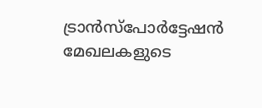ട്രാൻസ്‌പോർട്ടേഷൻ മേഖലകളുടെ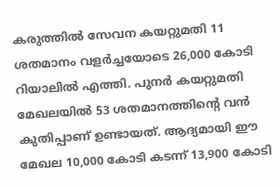കരുത്തിൽ സേവന കയറ്റുമതി 11 ശതമാനം വളർച്ചയോടെ 26,000 കോടി റിയാലിൽ എത്തി. പുനർ കയറ്റുമതി മേഖലയിൽ 53 ശതമാനത്തിന്റെ വൻ കുതിപ്പാണ് ഉണ്ടായത്. ആദ്യമായി ഈ മേഖല 10,000 കോടി കടന്ന് 13,900 കോടി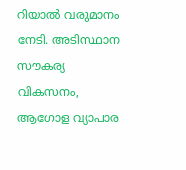റിയാൽ വരുമാനം നേടി. അടിസ്ഥാന സൗകര്യ വികസനം, ആഗോള വ്യാപാര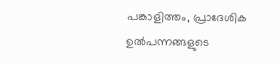പങ്കാളിത്തം, പ്രാദേശിക ഉൽപന്നങ്ങളുടെ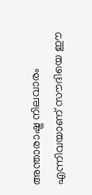അന്താരാഷ്ട്ര നിലവാരം എന്നിവയാണ് സൗദിയെ ഈ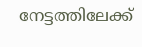നേട്ടത്തിലേക്ക്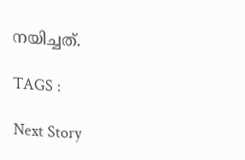നയിച്ചത്.

TAGS :

Next Story